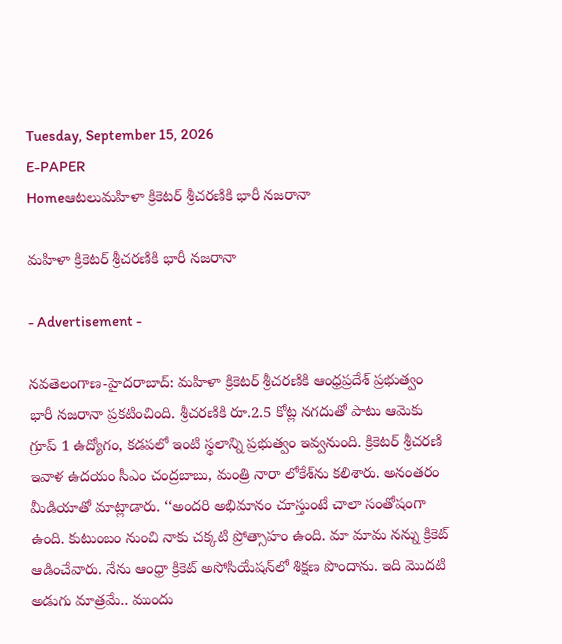Tuesday, September 15, 2026
E-PAPER
Homeఆటలుమహిళా క్రికెటర్‌ శ్రీచరణికి భారీ న‌జ‌రానా

మహిళా క్రికెటర్‌ శ్రీచరణికి భారీ న‌జ‌రానా

- Advertisement -

న‌వ‌తెలంగాణ‌-హైద‌రాబాద్‌: మహిళా క్రికెటర్‌ శ్రీచరణికి ఆంధ్రప్రదేశ్‌ ప్రభుత్వం భారీ న‌జ‌రానా ప్ర‌క‌టించింది. శ్రీచరణికి రూ.2.5 కోట్ల నగదుతో పాటు ఆమెకు గ్రూప్‌ 1 ఉద్యోగం, కడపలో ఇంటి స్థలాన్ని ప్రభుత్వం ఇవ్వనుంది. క్రికెటర్‌ శ్రీచరణి ఇవాళ ఉదయం సీఎం చంద్రబాబు, మంత్రి నారా లోకేశ్‌ను కలిశారు. అనంతరం మీడియాతో మాట్లాడారు. ‘‘అందరి అభిమానం చూస్తుంటే చాలా సంతోషంగా ఉంది. కుటుంబం నుంచి నాకు చక్కటి ప్రోత్సాహం ఉంది. మా మామ నన్ను క్రికెట్‌ ఆడించేవారు. నేను ఆంధ్రా క్రికెట్‌ అసోసియేషన్‌లో శిక్షణ పొందాను. ఇది మొదటి అడుగు మాత్రమే.. ముందు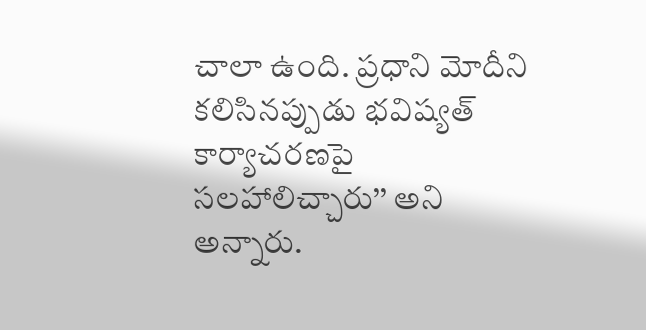చాలా ఉంది. ప్రధాని మోదీని కలిసినప్పుడు భవిష్యత్‌ కార్యాచరణపై సలహాలిచ్చారు’’ అని అన్నారు.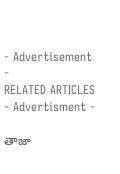- Advertisement -
RELATED ARTICLES
- Advertisment -

తాజా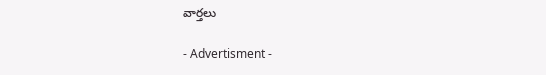వార్తలు

- Advertisment -